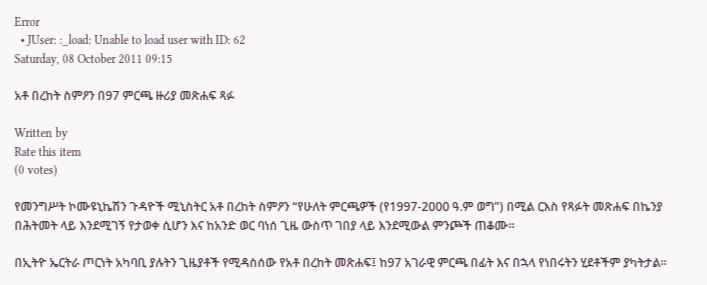Error
  • JUser: :_load: Unable to load user with ID: 62
Saturday, 08 October 2011 09:15

አቶ በረከት ስምዖን በ97 ምርጫ ዙሪያ መጽሐፍ ጻፉ

Written by
Rate this item
(0 votes)

የመንግሥት ኮሙዩኒኬሽን ጉዳዮች ሚኒስትር አቶ በረከት ስምዖን “የሁለት ምርጫዎች (የ1997-2000 ዓ.ም ወግ”) በሚል ርእስ የጻፉት መጽሐፍ በኬንያ በሕትመት ላይ እንደሚገኝ የታወቀ ሲሆን እና ከአንድ ወር ባነሰ ጊዜ ውስጥ ገበያ ላይ እንደሚውል ምንጮች ጠቆሙ፡፡

በኢትዮ ኤርትራ ጦርነት አካባቢ ያሉትን ጊዜያቶች የሚዳስሰው የአቶ በረከት መጽሐፍ፤ ከ97 አገራዊ ምርጫ በፊት እና በኋላ የነበሩትን ሂደቶችም ያካትታል፡፡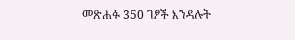መጽሐፉ 350 ገፆች እንዳሉት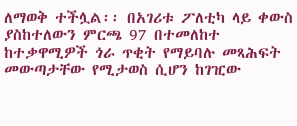ለማወቅ ተችሏል፡፡ በአገሪቱ ፖለቲካ ላይ ቀውስ ያስከተለውን ምርጫ 97 በተመለከተ ከተቃዋሚዎች ጎራ ጥቂት የማይባሉ መጻሕፍት መውጣታቸው የሚታወስ ሲሆን ከገዢው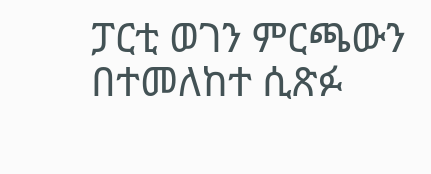ፓርቲ ወገን ምርጫውን በተመለከተ ሲጽፉ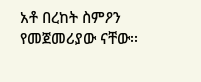አቶ በረከት ስምዖን የመጀመሪያው ናቸው፡፡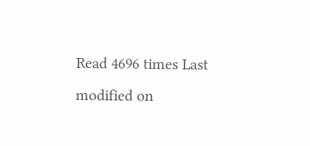Read 4696 times Last modified on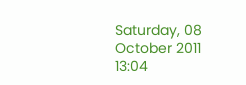Saturday, 08 October 2011 13:04